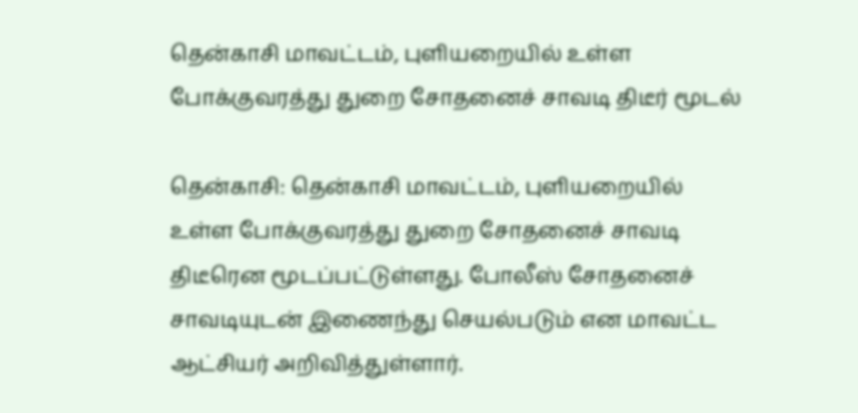தென்காசி மாவட்டம், புளியறையில் உள்ள போக்குவரத்து துறை சோதனைச் சாவடி திடீர் மூடல்

தென்காசி: தென்காசி மாவட்டம், புளியறையில் உள்ள போக்குவரத்து துறை சோதனைச் சாவடி திடீரென மூடப்பட்டுள்ளது. போலீஸ் சோதனைச் சாவடியுடன் இணைந்து செயல்படும் என மாவட்ட ஆட்சியர் அறிவித்துள்ளார்.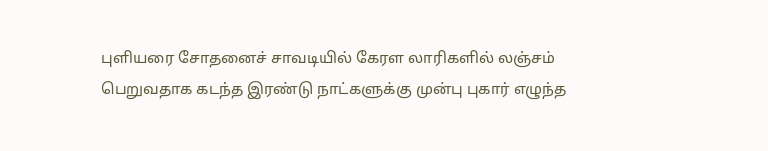புளியரை சோதனைச் சாவடியில் கேரள லாரிகளில் லஞ்சம் பெறுவதாக கடந்த இரண்டு நாட்களுக்கு முன்பு புகார் எழுந்த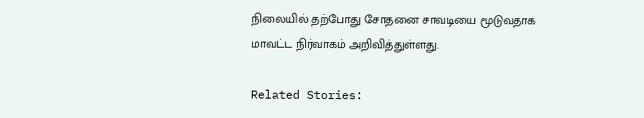நிலையில் தற்போது சோதனை சாவடியை மூடுவதாக மாவட்ட நிர்வாகம் அறிவித்துள்ளது.

Related Stories: